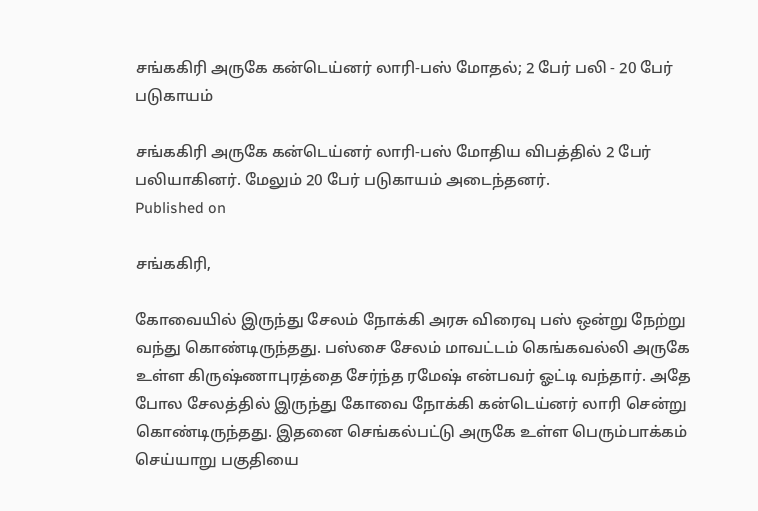சங்ககிரி அருகே கன்டெய்னர் லாரி-பஸ் மோதல்; 2 பேர் பலி - 20 பேர் படுகாயம்

சங்ககிரி அருகே கன்டெய்னர் லாரி-பஸ் மோதிய விபத்தில் 2 பேர் பலியாகினர். மேலும் 20 பேர் படுகாயம் அடைந்தனர்.
Published on

சங்ககிரி,

கோவையில் இருந்து சேலம் நோக்கி அரசு விரைவு பஸ் ஒன்று நேற்று வந்து கொண்டிருந்தது. பஸ்சை சேலம் மாவட்டம் கெங்கவல்லி அருகே உள்ள கிருஷ்ணாபுரத்தை சேர்ந்த ரமேஷ் என்பவர் ஓட்டி வந்தார். அதே போல சேலத்தில் இருந்து கோவை நோக்கி கன்டெய்னர் லாரி சென்று கொண்டிருந்தது. இதனை செங்கல்பட்டு அருகே உள்ள பெரும்பாக்கம் செய்யாறு பகுதியை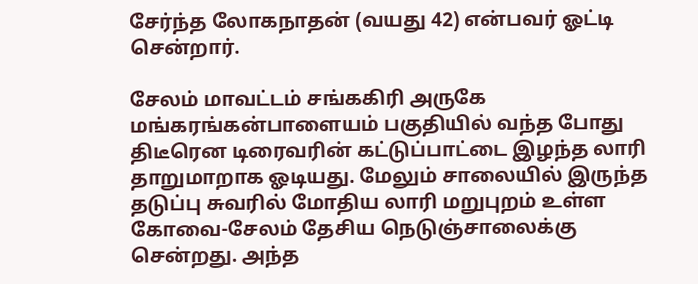சேர்ந்த லோகநாதன் (வயது 42) என்பவர் ஓட்டி சென்றார்.

சேலம் மாவட்டம் சங்ககிரி அருகே மங்கரங்கன்பாளையம் பகுதியில் வந்த போது திடீரென டிரைவரின் கட்டுப்பாட்டை இழந்த லாரி தாறுமாறாக ஓடியது. மேலும் சாலையில் இருந்த தடுப்பு சுவரில் மோதிய லாரி மறுபுறம் உள்ள கோவை-சேலம் தேசிய நெடுஞ்சாலைக்கு சென்றது. அந்த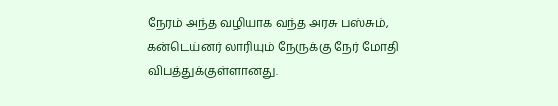நேரம் அந்த வழியாக வந்த அரசு பஸ்சும், கன்டெய்னர் லாரியும் நேருக்கு நேர் மோதி விபத்துக்குள்ளானது.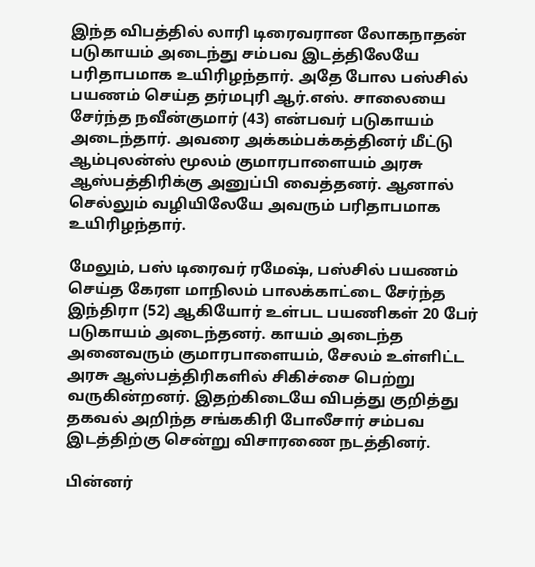இந்த விபத்தில் லாரி டிரைவரான லோகநாதன் படுகாயம் அடைந்து சம்பவ இடத்திலேயே பரிதாபமாக உயிரிழந்தார். அதே போல பஸ்சில் பயணம் செய்த தர்மபுரி ஆர்.எஸ். சாலையை சேர்ந்த நவீன்குமார் (43) என்பவர் படுகாயம் அடைந்தார். அவரை அக்கம்பக்கத்தினர் மீட்டு ஆம்புலன்ஸ் மூலம் குமாரபாளையம் அரசு ஆஸ்பத்திரிக்கு அனுப்பி வைத்தனர். ஆனால் செல்லும் வழியிலேயே அவரும் பரிதாபமாக உயிரிழந்தார்.

மேலும், பஸ் டிரைவர் ரமேஷ், பஸ்சில் பயணம் செய்த கேரள மாநிலம் பாலக்காட்டை சேர்ந்த இந்திரா (52) ஆகியோர் உள்பட பயணிகள் 20 பேர் படுகாயம் அடைந்தனர். காயம் அடைந்த அனைவரும் குமாரபாளையம், சேலம் உள்ளிட்ட அரசு ஆஸ்பத்திரிகளில் சிகிச்சை பெற்று வருகின்றனர். இதற்கிடையே விபத்து குறித்து தகவல் அறிந்த சங்ககிரி போலீசார் சம்பவ இடத்திற்கு சென்று விசாரணை நடத்தினர்.

பின்னர்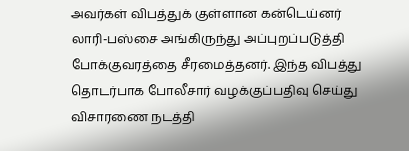அவர்கள் விபத்துக் குள்ளான கன்டெய்னர் லாரி-பஸ்சை அங்கிருந்து அப்புறப்படுத்தி போக்குவரத்தை சீரமைத்தனர். இந்த விபத்து தொடர்பாக போலீசார் வழக்குப்பதிவு செய்து விசாரணை நடத்தி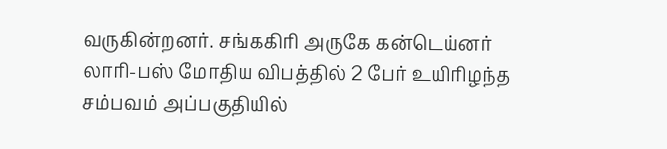வருகின்றனர். சங்ககிரி அருகே கன்டெய்னர் லாரி-பஸ் மோதிய விபத்தில் 2 பேர் உயிரிழந்த சம்பவம் அப்பகுதியில்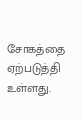சோகத்தை ஏற்படுத்தி உள்ளது.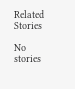Related Stories

No stories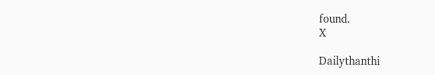found.
X

Dailythanthi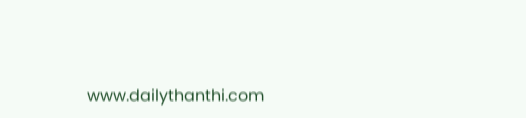www.dailythanthi.com